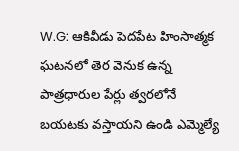W.G: ఆకివీడు పెదపేట హింసాత్మక ఘటనలో తెర వెనుక ఉన్న పాత్రధారుల పేర్లు త్వరలోనే బయటకు వస్తాయని ఉండి ఎమ్మెల్యే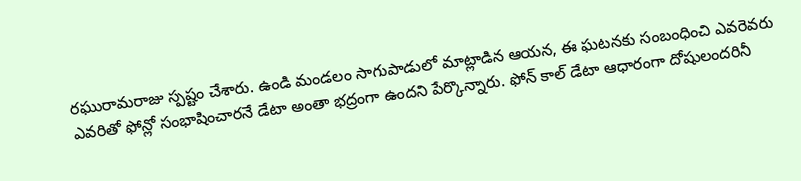రఘురామరాజు స్పష్టం చేశారు. ఉండి మండలం సాగుపాడులో మాట్లాడిన ఆయన, ఈ ఘటనకు సంబంధించి ఎవరెవరు ఎవరితో ఫోన్లో సంభాషించారనే డేటా అంతా భద్రంగా ఉందని పేర్కొన్నారు. ఫోన్ కాల్ డేటా ఆధారంగా దోషులందరినీ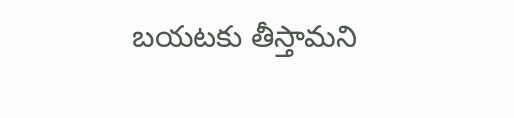బయటకు తీస్తామని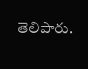తెలిపారు.